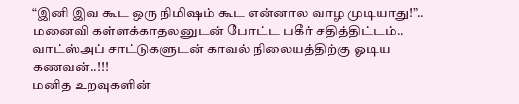“இனி இவ கூட ஒரு நிமிஷம் கூட என்னால வாழ முடியாது!”.. மனைவி கள்ளக்காதலனுடன் போட்ட பகீர் சதித்திட்டம்.. வாட்ஸ்அப் சாட்டுகளுடன் காவல் நிலையத்திற்கு ஓடிய கணவன்..!!!
மனித உறவுகளின்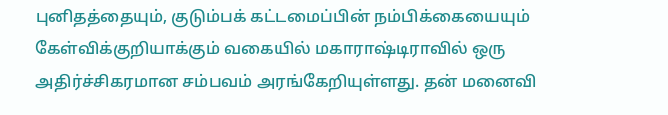புனிதத்தையும், குடும்பக் கட்டமைப்பின் நம்பிக்கையையும் கேள்விக்குறியாக்கும் வகையில் மகாராஷ்டிராவில் ஒரு அதிர்ச்சிகரமான சம்பவம் அரங்கேறியுள்ளது. தன் மனைவி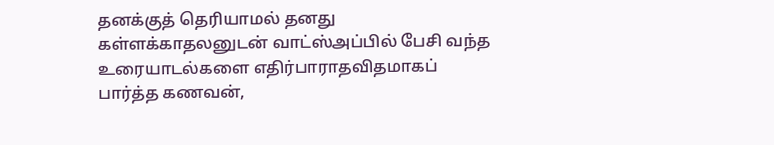தனக்குத் தெரியாமல் தனது கள்ளக்காதலனுடன் வாட்ஸ்அப்பில் பேசி வந்த உரையாடல்களை எதிர்பாராதவிதமாகப் பார்த்த கணவன்,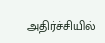அதிர்ச்சியில்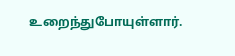உறைந்துபோயுள்ளார்.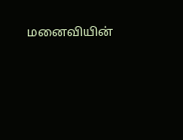மனைவியின்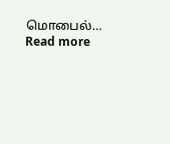மொபைல்…
Read more